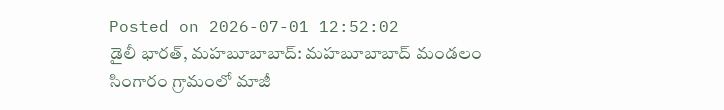Posted on 2026-07-01 12:52:02
డైలీ భారత్, మహబూబాబాద్: మహబూబాబాద్ మండలం సింగారం గ్రామంలో మాజీ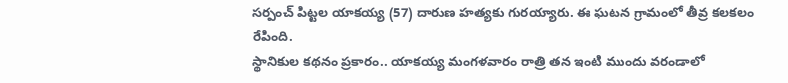సర్పంచ్ పిట్టల యాకయ్య (57) దారుణ హత్యకు గురయ్యారు. ఈ ఘటన గ్రామంలో తీవ్ర కలకలం రేపింది.
స్థానికుల కథనం ప్రకారం.. యాకయ్య మంగళవారం రాత్రి తన ఇంటి ముందు వరండాలో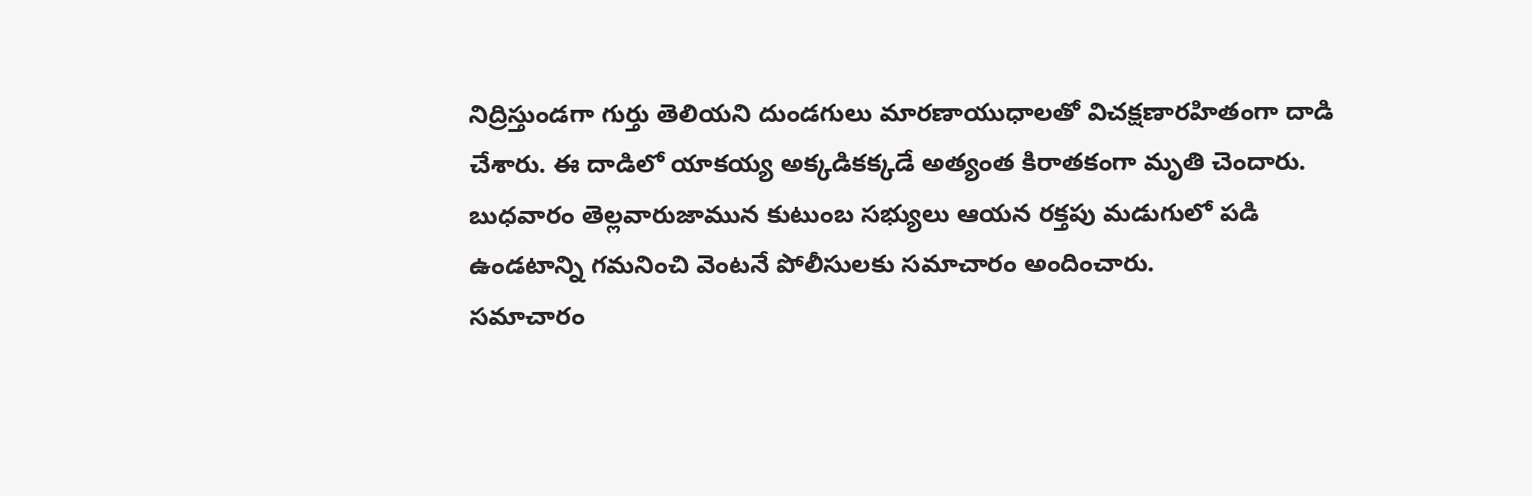నిద్రిస్తుండగా గుర్తు తెలియని దుండగులు మారణాయుధాలతో విచక్షణారహితంగా దాడి చేశారు. ఈ దాడిలో యాకయ్య అక్కడికక్కడే అత్యంత కిరాతకంగా మృతి చెందారు.
బుధవారం తెల్లవారుజామున కుటుంబ సభ్యులు ఆయన రక్తపు మడుగులో పడి ఉండటాన్ని గమనించి వెంటనే పోలీసులకు సమాచారం అందించారు.
సమాచారం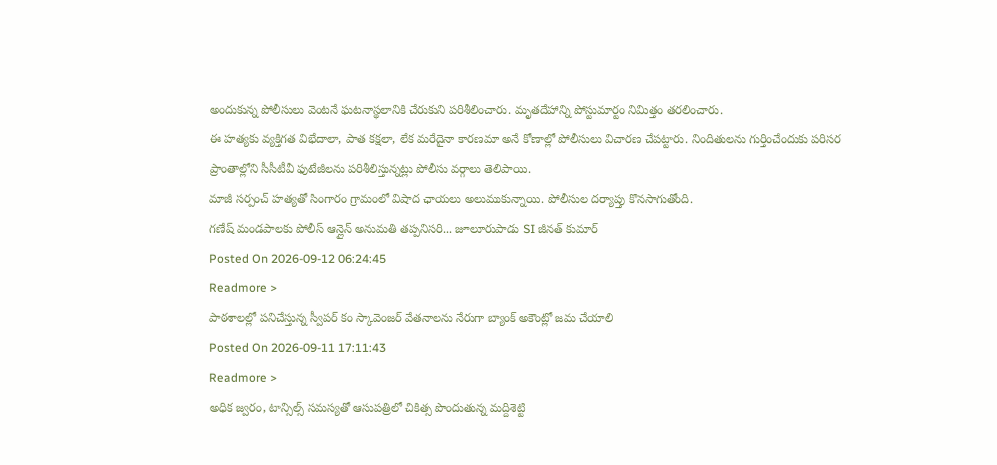అందుకున్న పోలీసులు వెంటనే ఘటనాస్థలానికి చేరుకుని పరిశీలించారు. మృతదేహాన్ని పోస్టుమార్టం నిమిత్తం తరలించారు.
ఈ హత్యకు వ్యక్తిగత విభేదాలా, పాత కక్షలా, లేక మరేదైనా కారణమా అనే కోణాల్లో పోలీసులు విచారణ చేపట్టారు. నిందితులను గుర్తించేందుకు పరిసర ప్రాంతాల్లోని సీసీటీవీ ఫుటేజీలను పరిశీలిస్తున్నట్లు పోలీసు వర్గాలు తెలిపాయి.
మాజీ సర్పంచ్ హత్యతో సింగారం గ్రామంలో విషాద ఛాయలు అలుముకున్నాయి. పోలీసుల దర్యాప్తు కొనసాగుతోంది.
గణేష్ మండపాలకు పోలీస్ ఆన్లైన్ అనుమతి తప్పనిసరి... జూలూరుపాడు SI జీనత్ కుమార్
Posted On 2026-09-12 06:24:45
Readmore >
పాఠశాలల్లో పనిచేస్తున్న స్వీపర్ కం స్కావెంజర్ వేతనాలను నేరుగా బ్యాంక్ అకౌంట్లో జమ చేయాలి
Posted On 2026-09-11 17:11:43
Readmore >
అధిక జ్వరం, టాన్సిల్స్ సమస్యతో ఆసుపత్రిలో చికిత్స పొందుతున్న మద్దిశెట్టి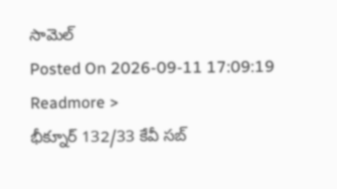సామెల్
Posted On 2026-09-11 17:09:19
Readmore >
భీక్నూర్ 132/33 కేవీ సబ్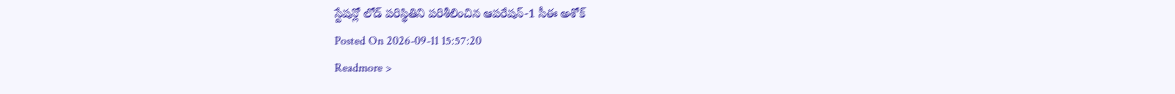స్టేషన్లో లోడ్ పరిస్థితిని పరిశీలించిన ఆపరేషన్-1 సీఈ అశోక్
Posted On 2026-09-11 15:57:20
Readmore >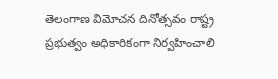తెలంగాణ విమోచన దినోత్సవం రాష్ట్ర ప్రభుత్వం అధికారికంగా నిర్వహించాలి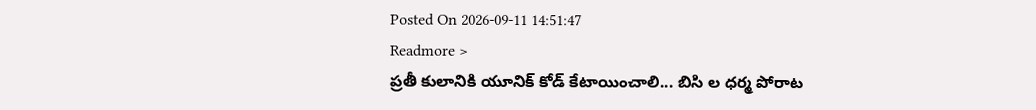Posted On 2026-09-11 14:51:47
Readmore >
ప్రతీ కులానికి యూనిక్ కోడ్ కేటాయించాలి... బిసి ల ధర్మ పోరాట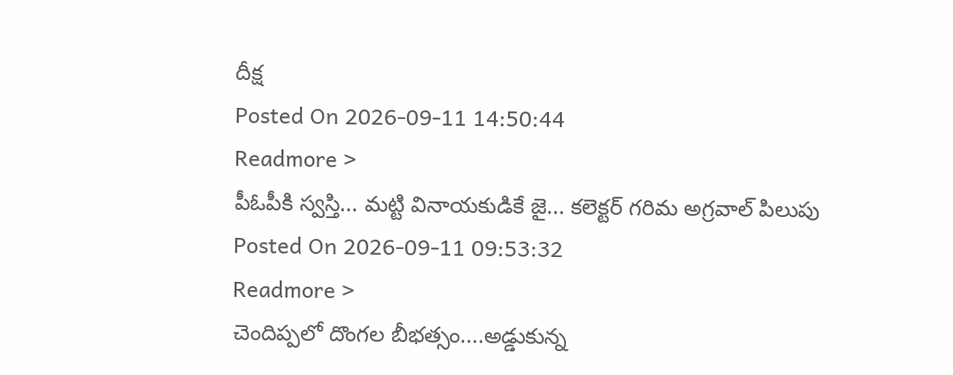దీక్ష
Posted On 2026-09-11 14:50:44
Readmore >
పీఓపీకి స్వస్తి... మట్టి వినాయకుడికే జై... కలెక్టర్ గరిమ అగ్రవాల్ పిలుపు
Posted On 2026-09-11 09:53:32
Readmore >
చెందిప్పలో దొంగల బీభత్సం....అడ్డుకున్న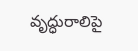వృద్ధురాలిపై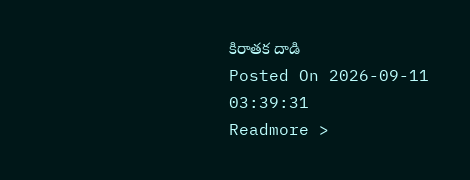కిరాతక దాడి
Posted On 2026-09-11 03:39:31
Readmore >